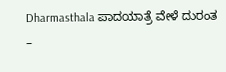Dharmasthala ಪಾದಯಾತ್ರೆ ವೇಳೆ ದುರಂತ –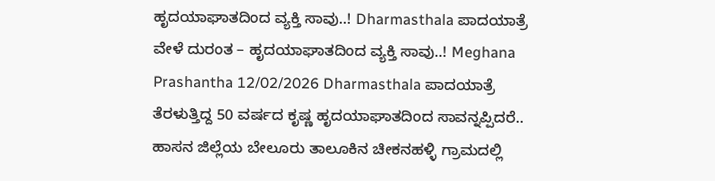ಹೃದಯಾಘಾತದಿಂದ ವ್ಯಕ್ತಿ ಸಾವು..! Dharmasthala ಪಾದಯಾತ್ರೆ ವೇಳೆ ದುರಂತ – ಹೃದಯಾಘಾತದಿಂದ ವ್ಯಕ್ತಿ ಸಾವು..! Meghana Prashantha 12/02/2026 Dharmasthala ಪಾದಯಾತ್ರೆ ತೆರಳುತ್ತಿದ್ದ 50 ವರ್ಷದ ಕೃಷ್ಣ ಹೃದಯಾಘಾತದಿಂದ ಸಾವನ್ನಪ್ಪಿದರೆ.. ಹಾಸನ ಜಿಲ್ಲೆಯ ಬೇಲೂರು ತಾಲೂಕಿನ ಚೀಕನಹಳ್ಳಿ ಗ್ರಾಮದಲ್ಲಿ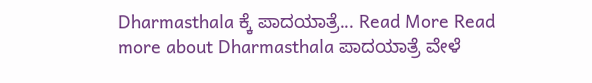Dharmasthala ಕ್ಕೆ ಪಾದಯಾತ್ರೆ... Read More Read more about Dharmasthala ಪಾದಯಾತ್ರೆ ವೇಳೆ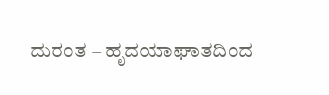ದುರಂತ – ಹೃದಯಾಘಾತದಿಂದ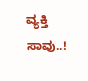ವ್ಯಕ್ತಿ ಸಾವು..!